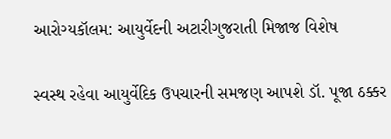આરોગ્યકૉલમ: આયુર્વેદની અટારીગુજરાતી મિજાજ વિશેષ

સ્વસ્થ રહેવા આયુર્વેદિક ઉપચારની સમજણ આપશે ડૉ. પૂજા ઠક્કર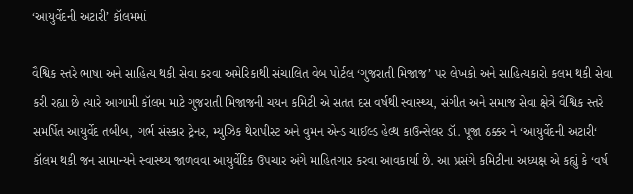‘આયુર્વેદની અટારી’ કૉલમમાં

વૈશ્વિક સ્તરે ભાષા અને સાહિત્ય થકી સેવા કરવા અમેરિકાથી સંચાલિત વેબ પોર્ટલ ‘ગુજરાતી મિજાજ’ પર લેખકો અને સાહિત્યકારો કલમ થકી સેવા કરી રહ્યા છે ત્યારે આગામી કૉલમ માટે ગુજરાતી મિજાજની ચયન કમિટી એ સતત દસ વર્ષથી સ્વાસ્થ્ય, સંગીત અને સમાજ સેવા ક્ષેત્રે વૈશ્વિક સ્તરે સમર્પિત આયુર્વેદ તબીબ, ગર્ભ સંસ્કાર ટ્રેનર, મ્યુઝિક થેરાપીસ્ટ અને વુમન એન્ડ ચાઈલ્ડ હેલ્થ કાઉન્સેલર ડૉ. પૂજા ઠક્કર ને ‘આયુર્વેદની અટારી‘ કૉલમ થકી જન સામાન્યને સ્વાસ્થ્ય જાળવવા આયુર્વેદિક ઉપચાર અંગે માહિતગાર કરવા આવકાર્યા છે. આ પ્રસંગે કમિટીના અધ્યક્ષ એ કહ્યું કે ‘વર્ષ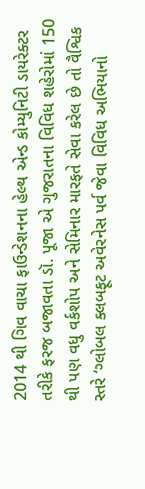2014 થી ગિવ વાચા ફાઉન્ડેશનના હેલ્થ એન્ડ કોમ્યુનિટી ડાયરેક્ટર તરીકે ફરજ બજાવતા ડૉ. પૂજા એ ગુજરાતના વિવિધ શહેરોમાં 150 થી પણ વધુ વર્કશોપ અને સેમિનાર મારફતે સેવા કરેલ છે તો વૈશ્વિક સ્તરે ‘ગ્લોબલ ક્લબફૂટ અવેરનેસ પર્વ જેવા વિવિધ અભિયાનો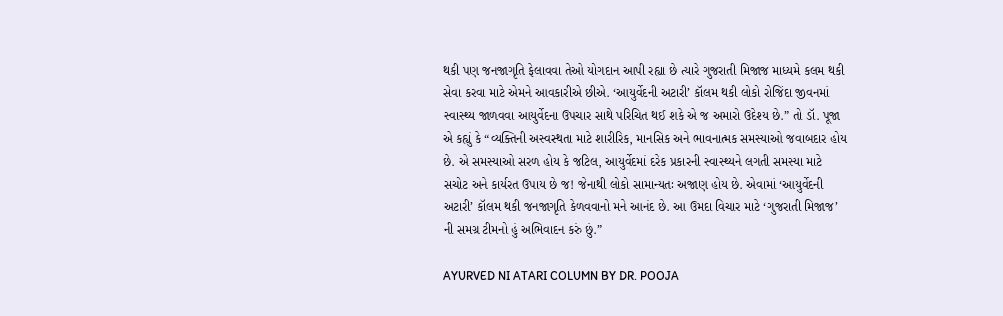થકી પણ જનજાગૃતિ ફેલાવવા તેઓ યોગદાન આપી રહ્યા છે ત્યારે ગુજરાતી મિજાજ માધ્યમે કલમ થકી સેવા કરવા માટે એમને આવકારીએ છીએ. ‘આયુર્વેદની અટારી’ કૉલમ થકી લોકો રોજિંદા જીવનમાં સ્વાસ્થ્ય જાળવવા આયુર્વેદના ઉપચાર સાથે પરિચિત થઈ શકે એ જ અમારો ઉદેશ્ય છે.” તો ડૉ. પૂજા એ કહ્યું કે “વ્યક્તિની અસ્વસ્થતા માટે શારીરિક, માનસિક અને ભાવનાત્મક સમસ્યાઓ જવાબદાર હોય છે. એ સમસ્યાઓ સરળ હોય કે જટિલ, આયુર્વેદમાં દરેક પ્રકારની સ્વાસ્થ્યને લગતી સમસ્યા માટે સચોટ અને કાર્યરત ઉપાય છે જ! જેનાથી લોકો સામાન્યતઃ અજાણ હોય છે. એવામાં ‘આયુર્વેદની અટારી’ કૉલમ થકી જનજાગૃતિ કેળવવાનો મને આનંદ છે. આ ઉમદા વિચાર માટે ‘ગુજરાતી મિજાજ’ ની સમગ્ર ટીમનો હું અભિવાદન કરું છું.”

AYURVED NI ATARI COLUMN BY DR. POOJA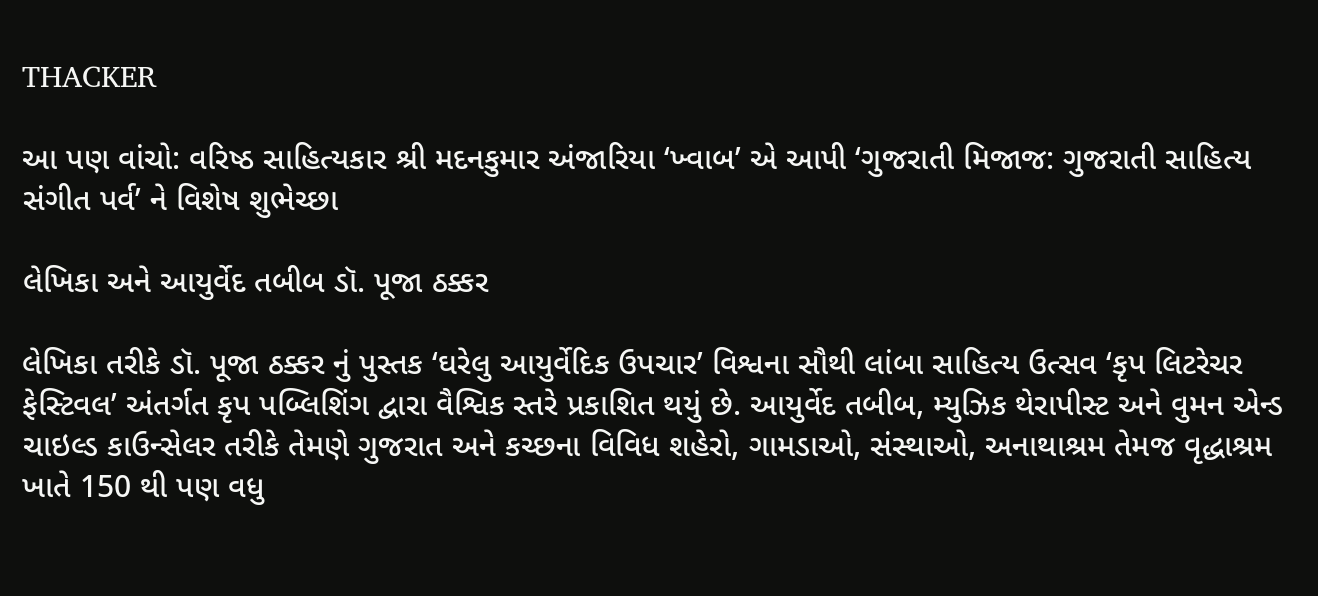THACKER

આ પણ વાંચો: વરિષ્ઠ સાહિત્યકાર શ્રી મદનકુમાર અંજારિયા ‘ખ્વાબ’ એ આપી ‘ગુજરાતી મિજાજ: ગુજરાતી સાહિત્ય સંગીત પર્વ’ ને વિશેષ શુભેચ્છા

લેખિકા અને આયુર્વેદ તબીબ ડૉ. પૂજા ઠક્કર

લેખિકા તરીકે ડૉ. પૂજા ઠક્કર નું પુસ્તક ‘ઘરેલુ આયુર્વેદિક ઉપચાર’ વિશ્વના સૌથી લાંબા સાહિત્ય ઉત્સવ ‘કૃપ લિટરેચર ફેસ્ટિવલ’ અંતર્ગત કૃપ પબ્લિશિંગ દ્વારા વૈશ્વિક સ્તરે પ્રકાશિત થયું છે. આયુર્વેદ તબીબ, મ્યુઝિક થેરાપીસ્ટ અને વુમન એન્ડ ચાઇલ્ડ કાઉન્સેલર તરીકે તેમણે ગુજરાત અને કચ્છના વિવિધ શહેરો, ગામડાઓ, સંસ્થાઓ, અનાથાશ્રમ તેમજ વૃદ્ધાશ્રમ ખાતે 150 થી પણ વધુ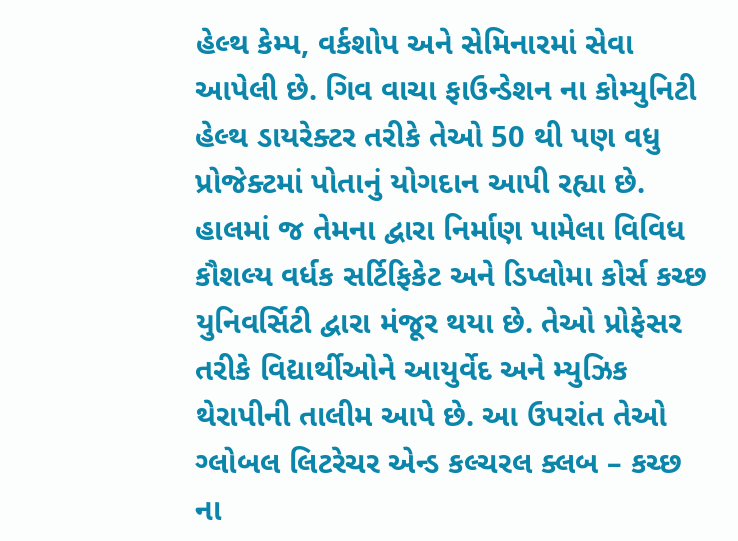હેલ્થ કેમ્પ, વર્કશોપ અને સેમિનારમાં સેવા આપેલી છે. ગિવ વાચા ફાઉન્ડેશન ના કોમ્યુનિટી હેલ્થ ડાયરેક્ટર તરીકે તેઓ 50 થી પણ વધુ પ્રોજેક્ટમાં પોતાનું યોગદાન આપી રહ્યા છે. હાલમાં જ તેમના દ્વારા નિર્માણ પામેલા વિવિધ કૌશલ્ય વર્ધક સર્ટિફિકેટ અને ડિપ્લોમા કોર્સ કચ્છ યુનિવર્સિટી દ્વારા મંજૂર થયા છે. તેઓ પ્રોફેસર તરીકે વિદ્યાર્થીઓને આયુર્વેદ અને મ્યુઝિક થેરાપીની તાલીમ આપે છે. આ ઉપરાંત તેઓ ગ્લોબલ લિટરેચર એન્ડ કલ્ચરલ ક્લબ – કચ્છ ના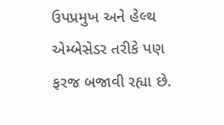ઉપપ્રમુખ અને હેલ્થ એમ્બેસેડર તરીકે પણ ફરજ બજાવી રહ્યા છે.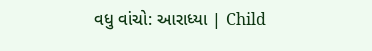વધુ વાંચો: આરાધ્યા | Child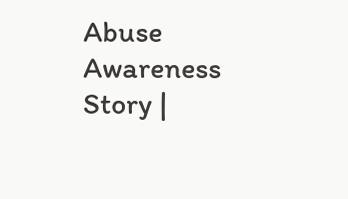Abuse Awareness Story |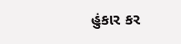હુંકાર કર